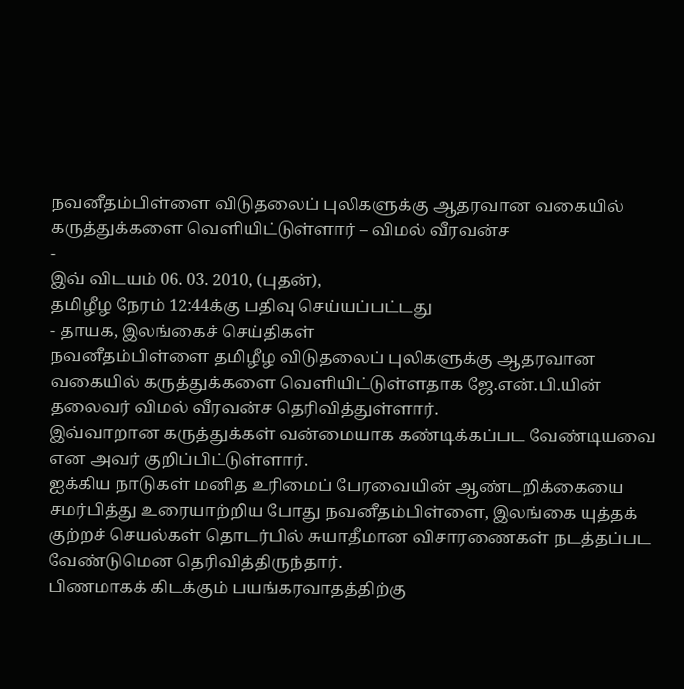நவனீதம்பிள்ளை விடுதலைப் புலிகளுக்கு ஆதரவான வகையில் கருத்துக்களை வெளியிட்டுள்ளார் – விமல் வீரவன்ச
-
இவ் விடயம் 06. 03. 2010, (புதன்),
தமிழீழ நேரம் 12:44க்கு பதிவு செய்யப்பட்டது
- தாயக, இலங்கைச் செய்திகள்
நவனீதம்பிள்ளை தமிழீழ விடுதலைப் புலிகளுக்கு ஆதரவான வகையில் கருத்துக்களை வெளியிட்டுள்ளதாக ஜே.என்.பி.யின் தலைவர் விமல் வீரவன்ச தெரிவித்துள்ளார்.
இவ்வாறான கருத்துக்கள் வன்மையாக கண்டிக்கப்பட வேண்டியவை என அவர் குறிப்பிட்டுள்ளார்.
ஐக்கிய நாடுகள் மனித உரிமைப் பேரவையின் ஆண்டறிக்கையை சமர்பித்து உரையாற்றிய போது நவனீதம்பிள்ளை, இலங்கை யுத்தக் குற்றச் செயல்கள் தொடர்பில் சுயாதீமான விசாரணைகள் நடத்தப்பட வேண்டுமென தெரிவித்திருந்தார்.
பிணமாகக் கிடக்கும் பயங்கரவாதத்திற்கு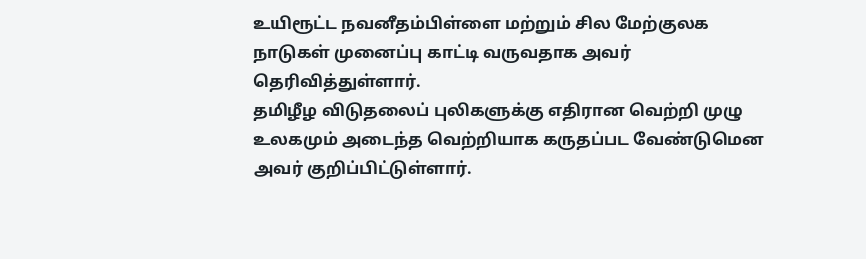உயிரூட்ட நவனீதம்பிள்ளை மற்றும் சில மேற்குலக நாடுகள் முனைப்பு காட்டி வருவதாக அவர் தெரிவித்துள்ளார்.
தமிழீழ விடுதலைப் புலிகளுக்கு எதிரான வெற்றி முழு உலகமும் அடைந்த வெற்றியாக கருதப்பட வேண்டுமென அவர் குறிப்பிட்டுள்ளார்.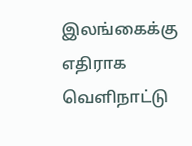இலங்கைக்கு எதிராக வெளிநாட்டு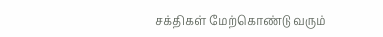சக்திகள் மேற்கொண்டு வரும்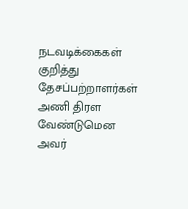நடவடிக்கைகள் குறித்து தேசப்பற்றாளர்கள் அணி திரள வேண்டுமென அவர்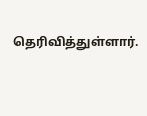தெரிவித்துள்ளார்.